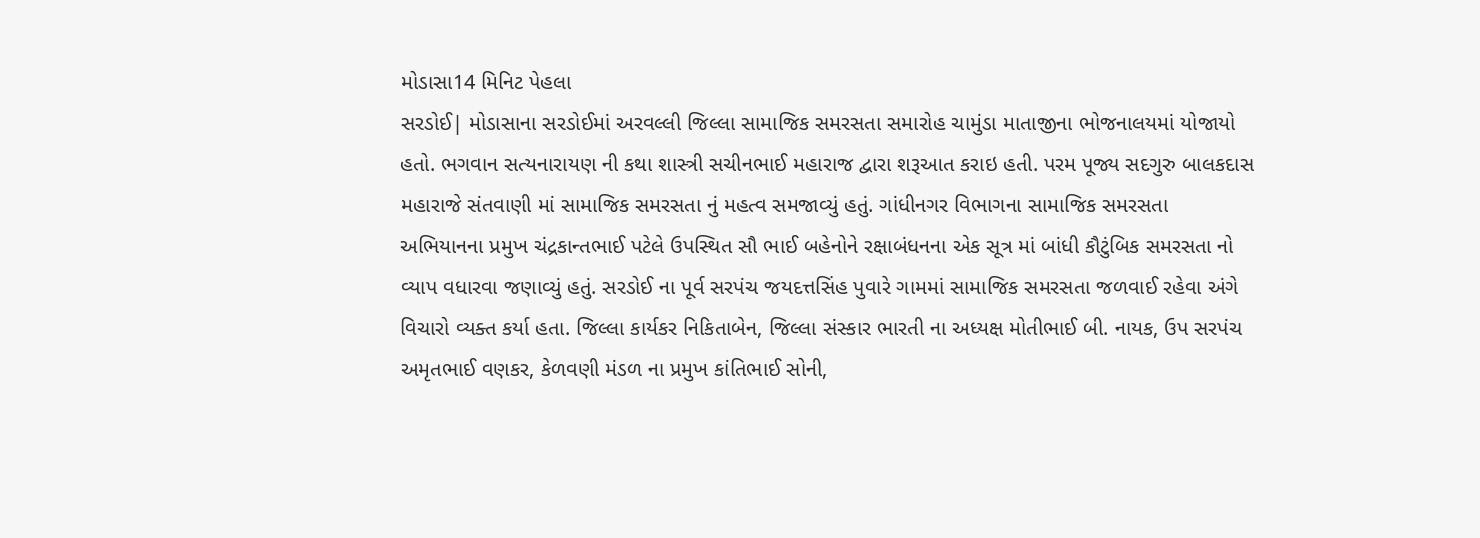મોડાસા14 મિનિટ પેહલા
સરડોઈ| મોડાસાના સરડોઈમાં અરવલ્લી જિલ્લા સામાજિક સમરસતા સમારોહ ચામુંડા માતાજીના ભોજનાલયમાં યોજાયો હતો. ભગવાન સત્યનારાયણ ની કથા શાસ્ત્રી સચીનભાઈ મહારાજ દ્વારા શરૂઆત કરાઇ હતી. પરમ પૂજ્ય સદગુરુ બાલકદાસ મહારાજે સંતવાણી માં સામાજિક સમરસતા નું મહત્વ સમજાવ્યું હતું. ગાંધીનગર વિભાગના સામાજિક સમરસતા અભિયાનના પ્રમુખ ચંદ્રકાન્તભાઈ પટેલે ઉપસ્થિત સૌ ભાઈ બહેનોને રક્ષાબંધનના એક સૂત્ર માં બાંધી કૌટુંબિક સમરસતા નો વ્યાપ વધારવા જણાવ્યું હતું. સરડોઈ ના પૂર્વ સરપંચ જયદત્તસિંહ પુવારે ગામમાં સામાજિક સમરસતા જળવાઈ રહેવા અંગે વિચારો વ્યક્ત કર્યા હતા. જિલ્લા કાર્યકર નિકિતાબેન, જિલ્લા સંસ્કાર ભારતી ના અધ્યક્ષ મોતીભાઈ બી. નાયક, ઉપ સરપંચ અમૃતભાઈ વણકર, કેળવણી મંડળ ના પ્રમુખ કાંતિભાઈ સોની,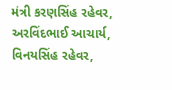મંત્રી કરણસિંહ રહેવર, અરવિંદભાઈ આચાર્ય, વિનયસિંહ રહેવર,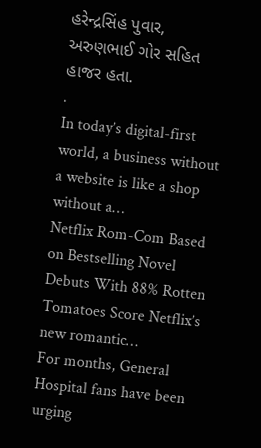હરેન્દ્રસિંહ પુવાર, અરુણભાઈ ગોર સહિત હાજર હતા.
.
In today’s digital-first world, a business without a website is like a shop without a…
Netflix Rom-Com Based on Bestselling Novel Debuts With 88% Rotten Tomatoes Score Netflix’s new romantic…
For months, General Hospital fans have been urging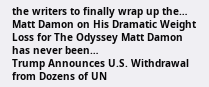the writers to finally wrap up the…
Matt Damon on His Dramatic Weight Loss for The Odyssey Matt Damon has never been…
Trump Announces U.S. Withdrawal from Dozens of UN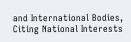and International Bodies, Citing National Interests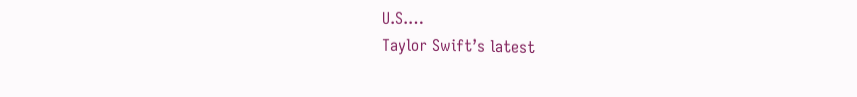U.S.…
Taylor Swift’s latest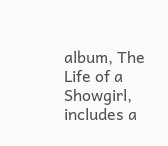album, The Life of a Showgirl, includes a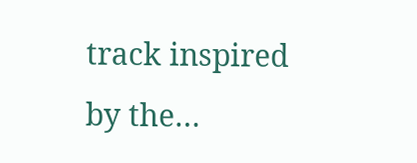track inspired by the…